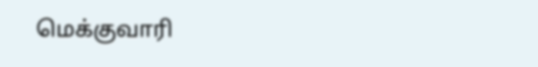மெக்குவாரி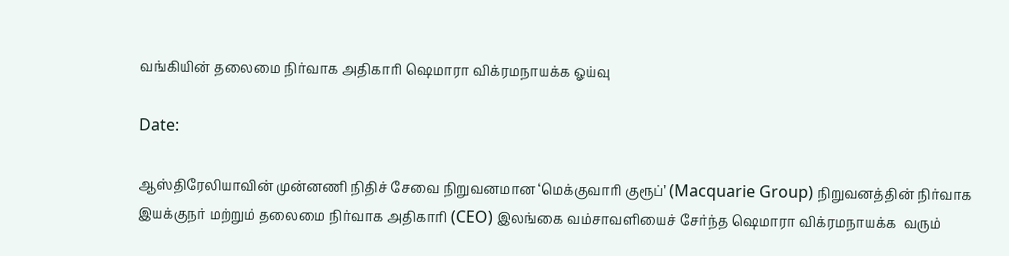வங்கியின் தலைமை நிர்வாக அதிகாரி ஷெமாரா விக்ரமநாயக்க ஓய்வு

Date:

ஆஸ்திரேலியாவின் முன்னணி நிதிச் சேவை நிறுவனமான ‘மெக்குவாரி குரூப்’ (Macquarie Group) நிறுவனத்தின் நிர்வாக இயக்குநர் மற்றும் தலைமை நிர்வாக அதிகாரி (CEO) இலங்கை வம்சாவளியைச் சேர்ந்த ஷெமாரா விக்ரமநாயக்க  வரும்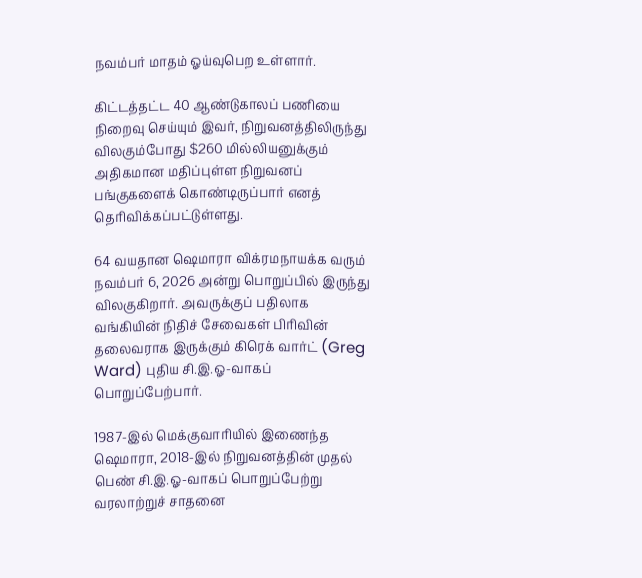நவம்பர் மாதம் ஓய்வுபெற உள்ளார்.

கிட்டத்தட்ட 40 ஆண்டுகாலப் பணியை நிறைவு செய்யும் இவர், நிறுவனத்திலிருந்து விலகும்போது $260 மில்லியனுக்கும் அதிகமான மதிப்புள்ள நிறுவனப் பங்குகளைக் கொண்டிருப்பார் எனத் தெரிவிக்கப்பட்டுள்ளது.

64 வயதான ஷெமாரா விக்ரமநாயக்க வரும் நவம்பர் 6, 2026 அன்று பொறுப்பில் இருந்து விலகுகிறார். அவருக்குப் பதிலாக வங்கியின் நிதிச் சேவைகள் பிரிவின் தலைவராக இருக்கும் கிரெக் வார்ட் (Greg Ward) புதிய சி.இ.ஓ-வாகப் பொறுப்பேற்பார்.

1987-இல் மெக்குவாரியில் இணைந்த ஷெமாரா, 2018-இல் நிறுவனத்தின் முதல் பெண் சி.இ.ஓ-வாகப் பொறுப்பேற்று வரலாற்றுச் சாதனை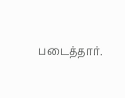படைத்தார்.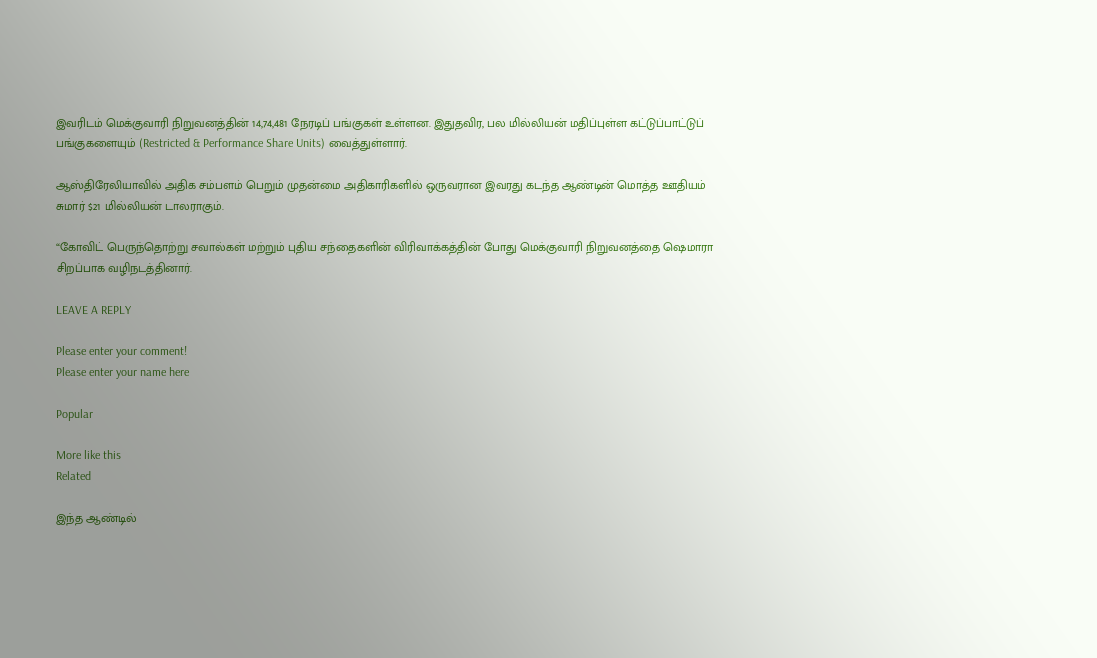இவரிடம் மெக்குவாரி நிறுவனத்தின் 14,74,481 நேரடிப் பங்குகள் உள்ளன. இதுதவிர, பல மில்லியன் மதிப்புள்ள கட்டுப்பாட்டுப் பங்குகளையும் (Restricted & Performance Share Units) வைத்துள்ளார்.

ஆஸ்திரேலியாவில் அதிக சம்பளம் பெறும் முதன்மை அதிகாரிகளில் ஒருவரான இவரது கடந்த ஆண்டின் மொத்த ஊதியம் சுமார் $21 மில்லியன் டாலராகும்.

“கோவிட் பெருந்தொற்று சவால்கள் மற்றும் புதிய சந்தைகளின் விரிவாக்கத்தின் போது மெக்குவாரி நிறுவனத்தை ஷெமாரா சிறப்பாக வழிநடத்தினார்.

LEAVE A REPLY

Please enter your comment!
Please enter your name here

Popular

More like this
Related

இந்த ஆண்டில்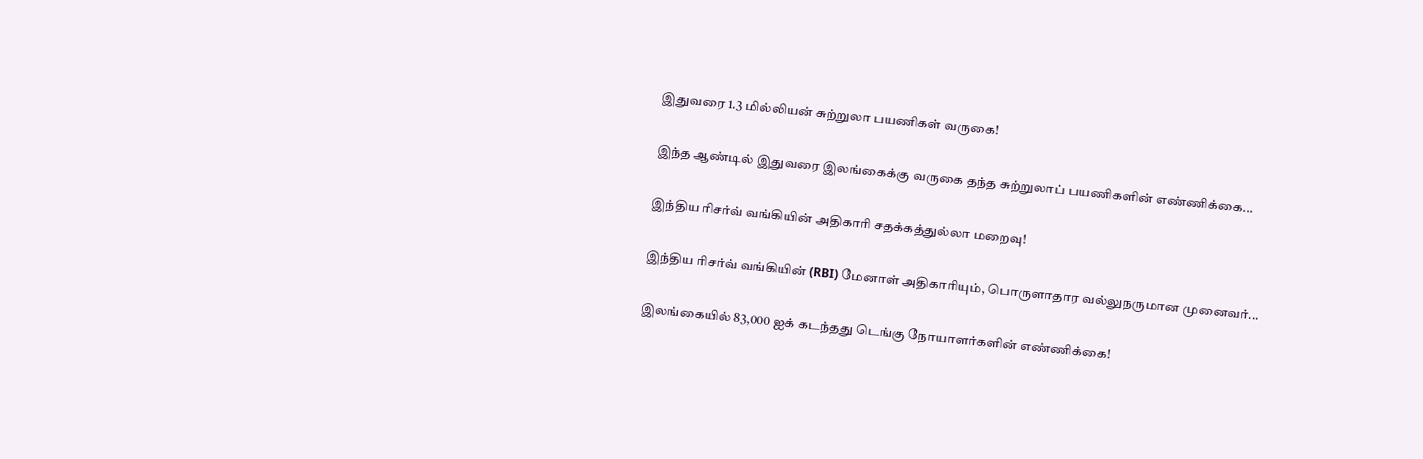இதுவரை 1.3 மில்லியன் சுற்றுலா பயணிகள் வருகை!

இந்த ஆண்டில் இதுவரை இலங்கைக்கு வருகை தந்த சுற்றுலாப் பயணிகளின் எண்ணிக்கை...

இந்திய ரிசர்வ் வங்கியின் அதிகாரி சதக்கத்துல்லா மறைவு!

இந்திய ரிசர்வ் வங்கியின் (RBI) மேனாள் அதிகாரியும், பொருளாதார வல்லுநருமான முனைவர்...

இலங்கையில் 83,000 ஐக் கடந்தது டெங்கு நோயாளர்களின் எண்ணிக்கை!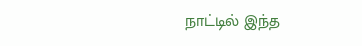நாட்டில் இந்த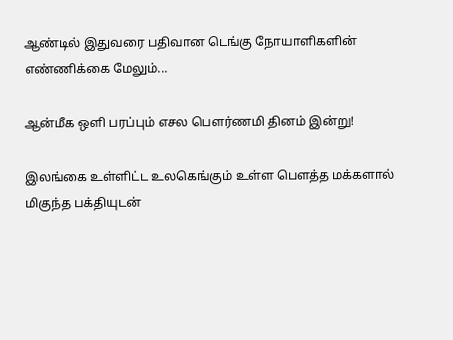ஆண்டில் இதுவரை பதிவான டெங்கு நோயாளிகளின் எண்ணிக்கை மேலும்...

ஆன்மீக ஒளி பரப்பும் எசல பௌர்ணமி தினம் இன்று!

இலங்கை உள்ளிட்ட உலகெங்கும் உள்ள பௌத்த மக்களால் மிகுந்த பக்தியுடன்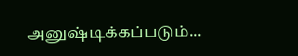அனுஷ்டிக்கப்படும்...